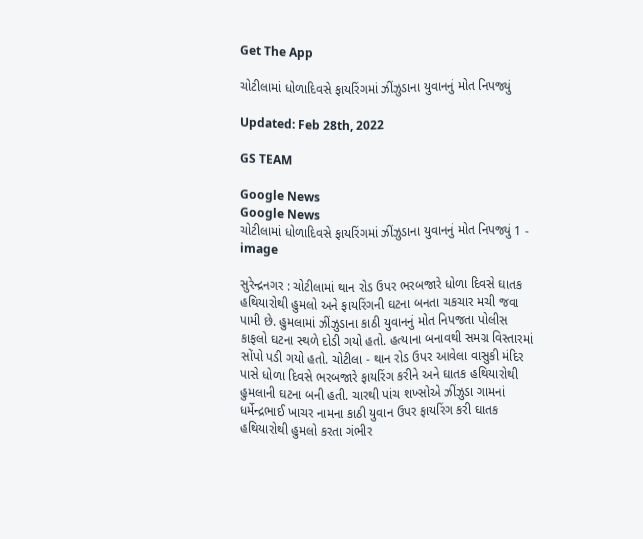Get The App

ચોટીલામાં ધોળાદિવસે ફાયરિંગમાં ઝીંઝુડાના યુવાનનું મોત નિપજ્યું

Updated: Feb 28th, 2022

GS TEAM

Google News
Google News
ચોટીલામાં ધોળાદિવસે ફાયરિંગમાં ઝીંઝુડાના યુવાનનું મોત નિપજ્યું 1 - image

સુરેન્દ્રનગર : ચોટીલામાં થાન રોડ ઉપર ભરબજારે ધોળા દિવસે ઘાતક હથિયારોથી હુમલો અને ફાયરિંગની ઘટના બનતા ચકચાર મચી જવા પામી છે. હુમલામાં ઝીંઝુડાના કાઠી યુવાનનું મોત નિપજતા પોલીસ કાફલો ઘટના સ્થળે દોડી ગયો હતો. હત્યાના બનાવથી સમગ્ર વિસ્તારમાં સોંપો પડી ગયો હતો. ચોટીલા - થાન રોડ ઉપર આવેલા વાસુકી મંદિર પાસે ધોળા દિવસે ભરબજારે ફાયરિંગ કરીને અને ઘાતક હથિયારોથી હુમલાની ઘટના બની હતી. ચારથી પાંચ શખ્સોએ ઝીંઝુડા ગામનાં ધર્મેન્દ્રભાઈ ખાચર નામના કાઠી યુવાન ઉપર ફાયરિંગ કરી ઘાતક હથિયારોથી હુમલો કરતા ગંભીર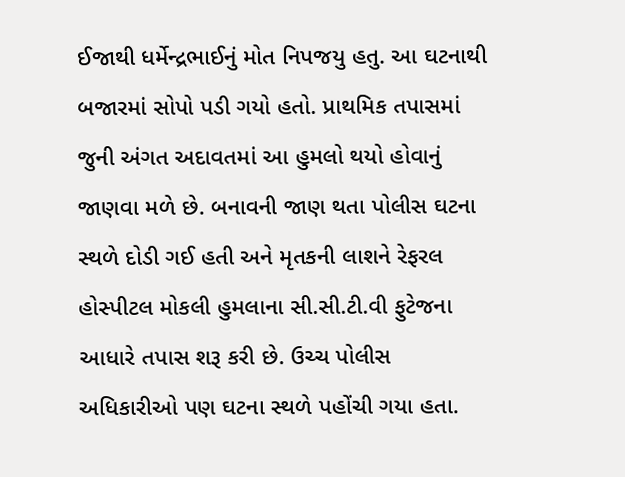ઈજાથી ધર્મેન્દ્રભાઈનું મોત નિપજયુ હતુ. આ ઘટનાથી બજારમાં સોપો પડી ગયો હતો. પ્રાથમિક તપાસમાં જુની અંગત અદાવતમાં આ હુમલો થયો હોવાનું જાણવા મળે છે. બનાવની જાણ થતા પોલીસ ઘટના સ્થળે દોડી ગઈ હતી અને મૃતકની લાશને રેફરલ હોસ્પીટલ મોકલી હુમલાના સી.સી.ટી.વી ફુટેજના આધારે તપાસ શરૂ કરી છે. ઉચ્ચ પોલીસ અધિકારીઓ પણ ઘટના સ્થળે પહોંચી ગયા હતા.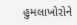હુમલાખોરોને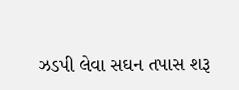ઝડપી લેવા સઘન તપાસ શરૂ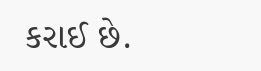કરાઈ છે.